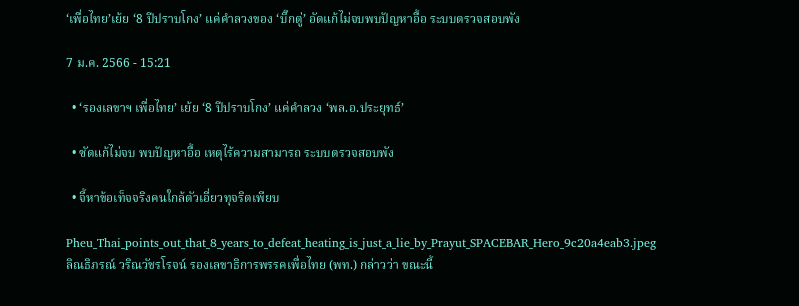‘เพื่อไทย’เย้ย ‘8 ปีปราบโกง’ แค่คำลวงของ ‘บิ๊กตู่’ อัดแก้ไม่จบพบปัญหาอื้อ ระบบตรวจสอบพัง

7 ม.ค. 2566 - 15:21

  • ‘รองเลขาฯ เพื่อไทย’ เย้ย ‘8 ปีปราบโกง’ แค่คำลวง ‘พล.อ.ประยุทธ์’

  • ซัดแก้ไม่จบ พบปัญหาอื้อ เหตุไร้ความสามารถ ระบบตรวจสอบพัง

  • จี้หาข้อเท็จจริงคนใกล้ตัวเอี่ยวทุจริตเพียบ

Pheu_Thai_points_out_that_8_years_to_defeat_heating_is_just_a_lie_by_Prayut_SPACEBAR_Hero_9c20a4eab3.jpeg
ลิณธิภรณ์ วริณวัชรโรจน์ รองเลขาธิการพรรคเพื่อไทย (พท.) กล่าวว่า ขณะนี้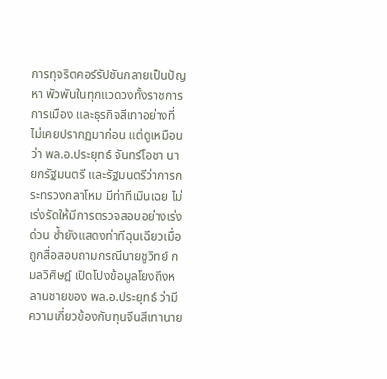การทุจริตคอร์รัปชันกลายเป็นปัญหา พัวพันในทุกแวดวงทั้งราชการ การเมือง และธุรกิจสีเทาอย่างที่ไม่เคยปรากฏมาก่อน แต่ดูเหมือนว่า พล.อ.ประยุทธ์ จันทร์โอชา นายกรัฐมนตรี และรัฐมนตรีว่าการกระทรวงกลาโหม มีท่าทีเมินเฉย ไม่เร่งรัดให้มีการตรวจสอบอย่างเร่งด่วน ซ้ำยังแสดงท่าทีฉุนเฉียวเมื่อถูกสื่อสอบถามกรณีนายชูวิทย์ กมลวิศิษฎ์ เปิดโปงข้อมูลโยงถึงหลานชายของ พล.อ.ประยุทธ์ ว่ามีความเกี่ยวข้องกับทุนจีนสีเทานาย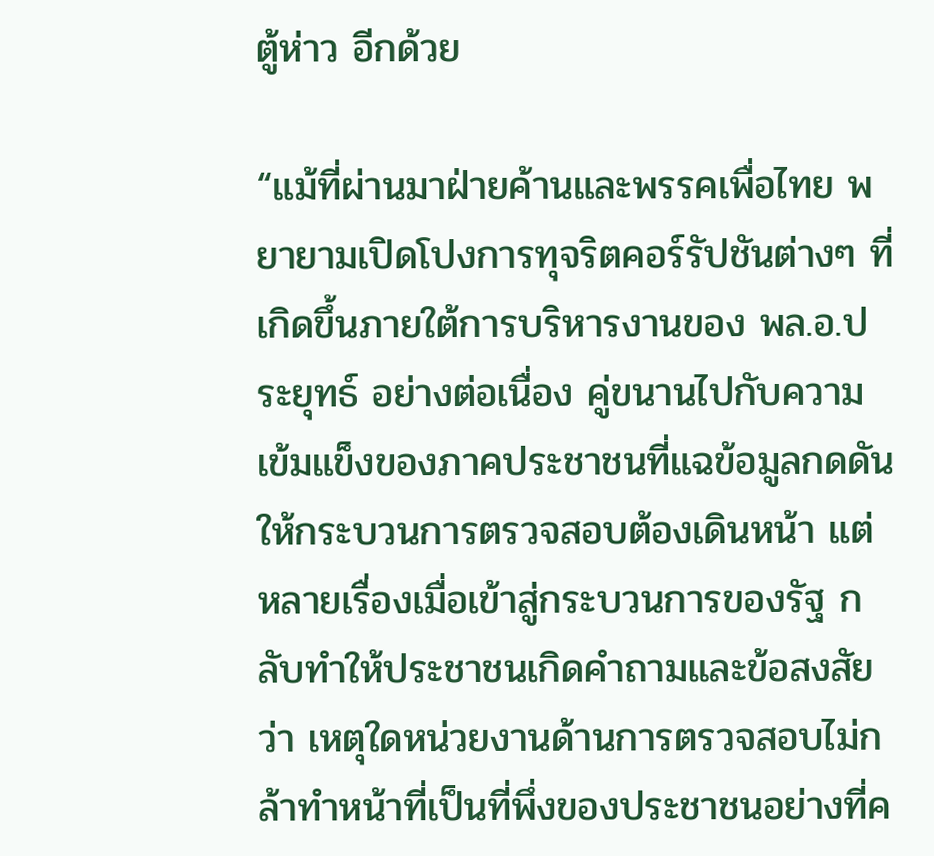ตู้ห่าว อีกด้วย

“แม้ที่ผ่านมาฝ่ายค้านและพรรคเพื่อไทย พยายามเปิดโปงการทุจริตคอร์รัปชันต่างๆ ที่เกิดขึ้นภายใต้การบริหารงานของ พล.อ.ประยุทธ์ อย่างต่อเนื่อง คู่ขนานไปกับความเข้มแข็งของภาคประชาชนที่แฉข้อมูลกดดันให้กระบวนการตรวจสอบต้องเดินหน้า แต่หลายเรื่องเมื่อเข้าสู่กระบวนการของรัฐ กลับทำให้ประชาชนเกิดคำถามและข้อสงสัยว่า เหตุใดหน่วยงานด้านการตรวจสอบไม่กล้าทำหน้าที่เป็นที่พึ่งของประชาชนอย่างที่ค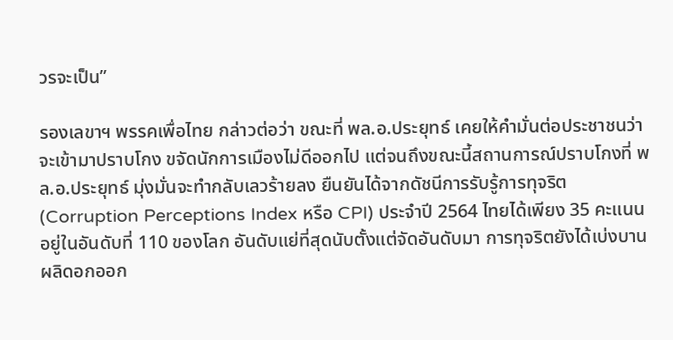วรจะเป็น”

รองเลขาฯ พรรคเพื่อไทย กล่าวต่อว่า ขณะที่ พล.อ.ประยุทธ์ เคยให้คำมั่นต่อประชาชนว่าจะเข้ามาปราบโกง ขจัดนักการเมืองไม่ดีออกไป แต่จนถึงขณะนี้สถานการณ์ปราบโกงที่ พล.อ.ประยุทธ์ มุ่งมั่นจะทำกลับเลวร้ายลง ยืนยันได้จากดัชนีการรับรู้การทุจริต (Corruption Perceptions Index หรือ CPI) ประจำปี 2564 ไทยได้เพียง 35 คะแนน อยู่ในอันดับที่ 110 ของโลก อันดับแย่ที่สุดนับตั้งแต่จัดอันดับมา การทุจริตยังได้เบ่งบานผลิดอกออก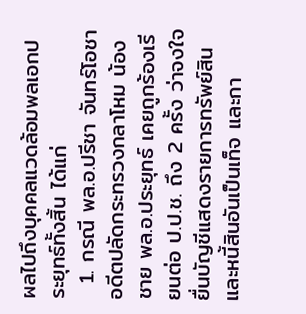ผลไปถึงบุคคลแวดล้อมพลเอกประยุทธ์ทั้งสิ้น ได้แก่
  1. กรณี พล.อ.ปรีชา จันทร์โอชา อดีตปลัดกระทรวงกลาโหม น้องชาย พล.อ.ประยุทธ์ เคยถูกร้องเรียนต่อ ป.ป.ช. ถึง 2 ครั้ง ว่าจงใจยื่นบัญชีแสดงรายการทรัพย์สินและหนี้สินอันเป็นเท็จ และกา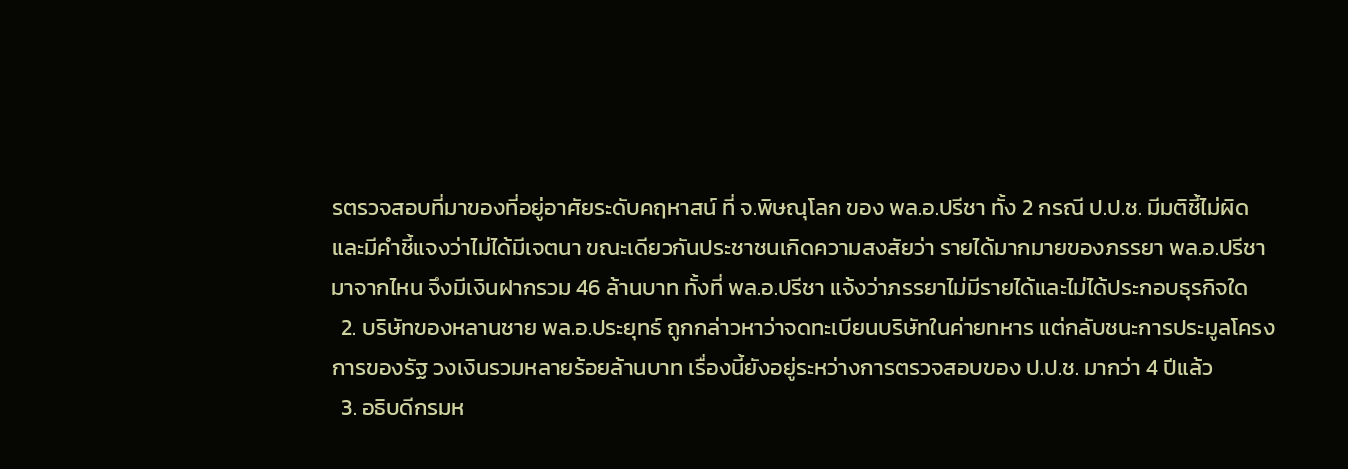รตรวจสอบที่มาของที่อยู่อาศัยระดับคฤหาสน์ ที่ จ.พิษณุโลก ของ พล.อ.ปรีชา ทั้ง 2 กรณี ป.ป.ช. มีมติชี้ไม่ผิด และมีคำชี้แจงว่าไม่ได้มีเจตนา ขณะเดียวกันประชาชนเกิดความสงสัยว่า รายได้มากมายของภรรยา พล.อ.ปรีชา มาจากไหน จึงมีเงินฝากรวม 46 ล้านบาท ทั้งที่ พล.อ.ปรีชา แจ้งว่าภรรยาไม่มีรายได้และไม่ได้ประกอบธุรกิจใด
  2. บริษัทของหลานชาย พล.อ.ประยุทธ์ ถูกกล่าวหาว่าจดทะเบียนบริษัทในค่ายทหาร แต่กลับชนะการประมูลโครงการของรัฐ วงเงินรวมหลายร้อยล้านบาท เรื่องนี้ยังอยู่ระหว่างการตรวจสอบของ ป.ป.ช. มากว่า 4 ปีแล้ว
  3. อธิบดีกรมห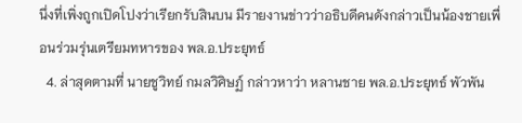นึ่งที่เพิ่งถูกเปิดโปงว่าเรียกรับสินบน มีรายงานข่าวว่าอธิบดีคนดังกล่าวเป็นน้องชายเพื่อนร่วมรุ่นเตรียมทหารของ พล.อ.ประยุทธ์
  4. ล่าสุดตามที่ นายชูวิทย์ กมลวิศิษฏ์ กล่าวหาว่า หลานชาย พล.อ.ประยุทธ์ พัวพัน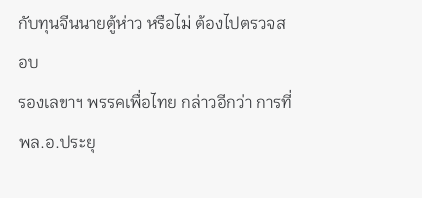กับทุนจีนนายตู้ห่าว หรือไม่ ต้องไปตรวจสอบ
รองเลขาฯ พรรคเพื่อไทย กล่าวอีกว่า การที่ พล.อ.ประยุ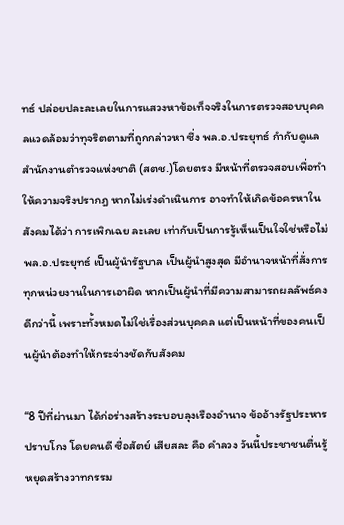ทธ์ ปล่อยปละละเลยในการแสวงหาข้อเท็จจริงในการตรวจสอบบุคคลแวดล้อมว่าทุจริตตามที่ถูกกล่าวหา ซึ่ง พล.อ.ประยุทธ์ กำกับดูแลสำนักงานตำรวจแห่งชาติ (สตช.)โดยตรง มีหน้าที่ตรวจสอบเพื่อทำให้ความจริงปรากฎ หากไม่เร่งดำเนินการ อาจทำให้เกิดข้อครหาในสังคมได้ว่า การเพิกเฉย ละเลย เท่ากับเป็นการรู้เห็นเป็นใจใช่หรือไม่ พล.อ.ประยุทธ์ เป็นผู้นำรัฐบาล เป็นผู้นำสูงสุด มีอำนาจหน้าที่สั่งการทุกหน่วยงานในการเอาผิด หากเป็นผู้นำที่มีความสามารถผลลัพธ์คงดีกว่านี้ เพราะทั้งหมดไม่ใช่เรื่องส่วนบุคคล แต่เป็นหน้าที่ของคนเป็นผู้นำต้องทำให้กระจ่างชัดกับสังคม

“8 ปีที่ผ่านมา ได้ก่อร่างสร้างระบอบลุงเรืองอำนาจ ข้ออ้างรัฐประหารปราบโกง โดยคนดี ซื่อสัตย์ เสียสละ คือ คำลวง วันนี้ประชาชนตื่นรู้ หยุดสร้างวาทกรรม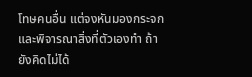โทษคนอื่น แต่จงหันมองกระจกและพิจารณาสิ่งที่ตัวเองทำ ถ้ายังคิดไม่ได้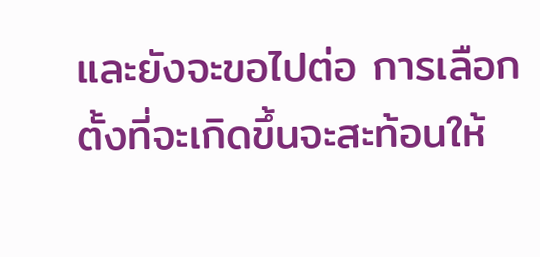และยังจะขอไปต่อ การเลือกตั้งที่จะเกิดขึ้นจะสะท้อนให้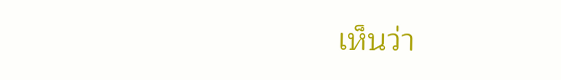เห็นว่า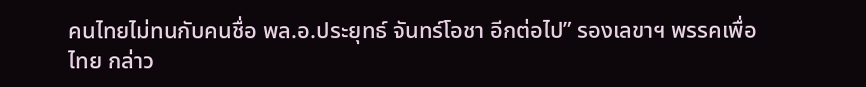คนไทยไม่ทนกับคนชื่อ พล.อ.ประยุทธ์ จันทร์โอชา อีกต่อไป” รองเลขาฯ พรรคเพื่อไทย กล่าว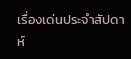เรื่องเด่นประจำสัปดาห์